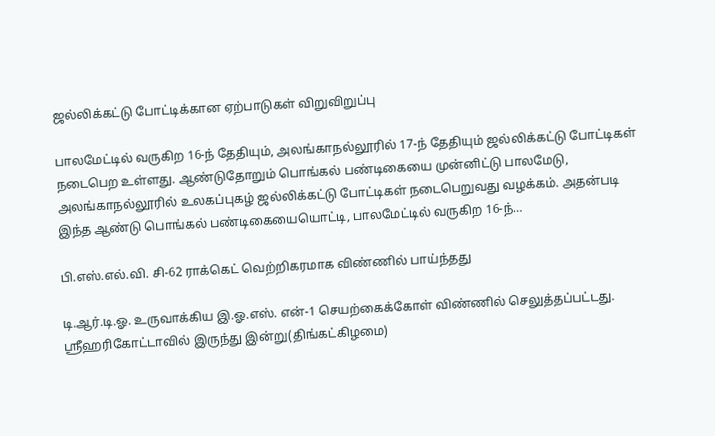ஜல்லிக்கட்டு போட்டிக்கான ஏற்பாடுகள் விறுவிறுப்பு

பாலமேட்டில் வருகிற 16-ந் தேதியும், அலங்காநல்லூரில் 17-ந் தேதியும் ஜல்லிக்கட்டு போட்டிகள் நடைபெற உள்ளது. ஆண்டுதோறும் பொங்கல் பண்டிகையை முன்னிட்டு பாலமேடு, அலங்காநல்லூரில் உலகப்புகழ் ஜல்லிக்கட்டு போட்டிகள் நடைபெறுவது வழக்கம். அதன்படி இந்த ஆண்டு பொங்கல் பண்டிகையையொட்டி, பாலமேட்டில் வருகிற 16-ந்…

பி.எஸ்.எல்.வி. சி-62 ராக்கெட் வெற்றிகரமாக விண்ணில் பாய்ந்தது

டி.ஆர்.டி.ஓ. உருவாக்கிய இ.ஓ.எஸ். என்-1 செயற்கைக்கோள் விண்ணில் செலுத்தப்பட்டது. ஸ்ரீஹரிகோட்டாவில் இருந்து இன்று(திங்கட்கிழமை)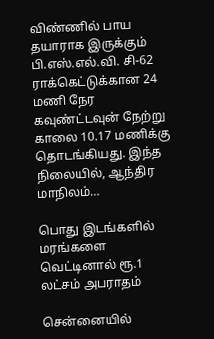விண்ணில் பாய தயாராக இருக்கும் பி.எஸ்.எல்.வி. சி-62 ராக்கெட்டுக்கான 24 மணி நேர கவுண்ட்டவுன் நேற்று காலை 10.17 மணிக்கு தொடங்கியது. இந்த நிலையில், ஆந்திர மாநிலம்…

பொது இடங்களில் மரங்களை வெட்டினால் ரூ.1 லட்சம் அபராதம்

சென்னையில்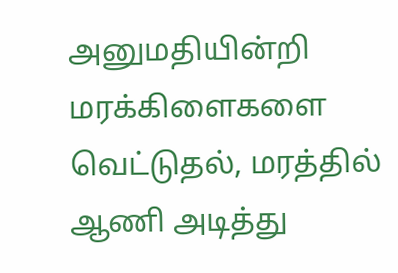அனுமதியின்றி மரக்கிளைகளை வெட்டுதல், மரத்தில் ஆணி அடித்து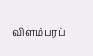விளம்பரப்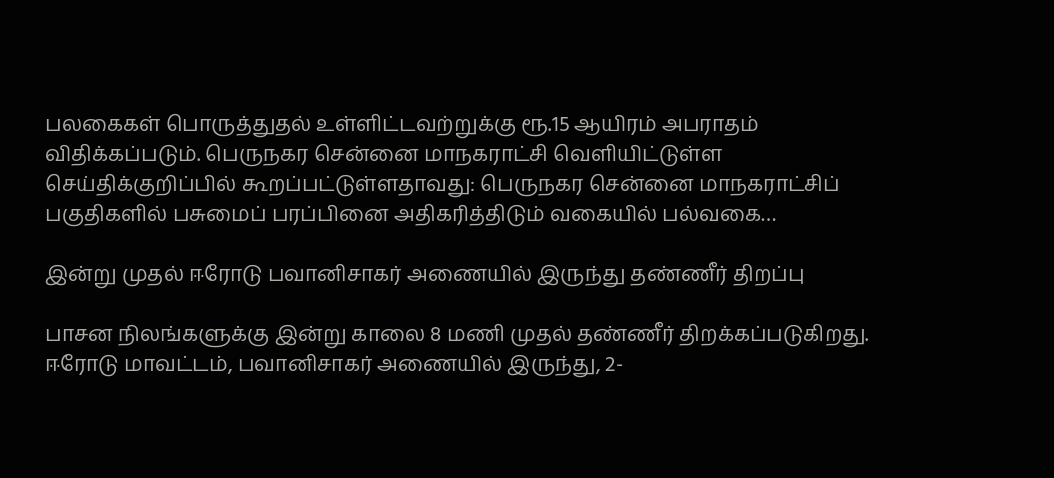பலகைகள் பொருத்துதல் உள்ளிட்டவற்றுக்கு ரூ.15 ஆயிரம் அபராதம் விதிக்கப்படும். பெருநகர சென்னை மாநகராட்சி வெளியிட்டுள்ள செய்திக்குறிப்பில் கூறப்பட்டுள்ளதாவது: பெருநகர சென்னை மாநகராட்சிப் பகுதிகளில் பசுமைப் பரப்பினை அதிகரித்திடும் வகையில் பல்வகை…

இன்று முதல் ஈரோடு பவானிசாகர் அணையில் இருந்து தண்ணீர் திறப்பு

பாசன நிலங்களுக்கு இன்று காலை 8 மணி முதல் தண்ணீர் திறக்கப்படுகிறது. ஈரோடு மாவட்டம், பவானிசாகர் அணையில் இருந்து, 2-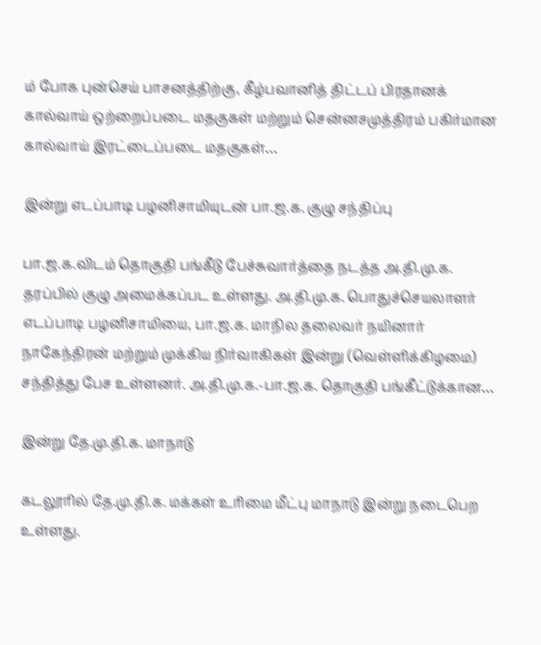ம் போக புன்செய் பாசனத்திற்கு, கீழ்பவானித் திட்டப் பிரதானக் கால்வாய் ஒற்றைப்படை மதகுகள் மற்றும் சென்னசமுத்திரம் பகிர்மான கால்வாய் இரட்டைப்படை மதகுகள்…

இன்று எடப்பாடி பழனிசாமியுடன் பா.ஜ.க. குழு சந்திப்பு

பா.ஜ.க.விடம் தொகுதி பங்கீடு பேச்சுவார்த்தை நடத்த அ.தி.மு.க. தரப்பில் குழு அமைக்கப்பட உள்ளது. அ.தி.மு.க. பொதுச்செயலாளர் எடப்பாடி பழனிசாமியை, பா.ஜ.க. மாநில தலைவர் நயினார் நாகேந்திரன் மற்றும் முக்கிய நிர்வாகிகள் இன்று (வெள்ளிக்கிழமை) சந்தித்து பேச உள்ளனர். அ.தி.மு.க.-பா.ஜ.க. தொகுதி பங்கீட்டுக்கான…

இன்று தே.மு.தி.க. மாநாடு

கடலூரில் தே.மு.தி.க. மக்கள் உரிமை மீட்பு மாநாடு இன்று நடைபெற உள்ளது.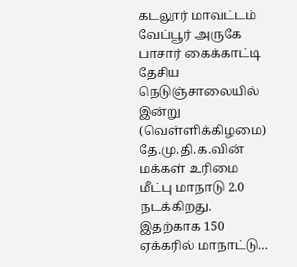கடலூர் மாவட்டம் வேப்பூர் அருகே பாசார் கைக்காட்டி தேசிய நெடுஞ்சாலையில் இன்று (வெள்ளிக்கிழமை) தே.மு.தி.க.வின் மக்கள் உரிமை மீட்பு மாநாடு 2.0 நடக்கிறது. இதற்காக 150 ஏக்கரில் மாநாட்டு…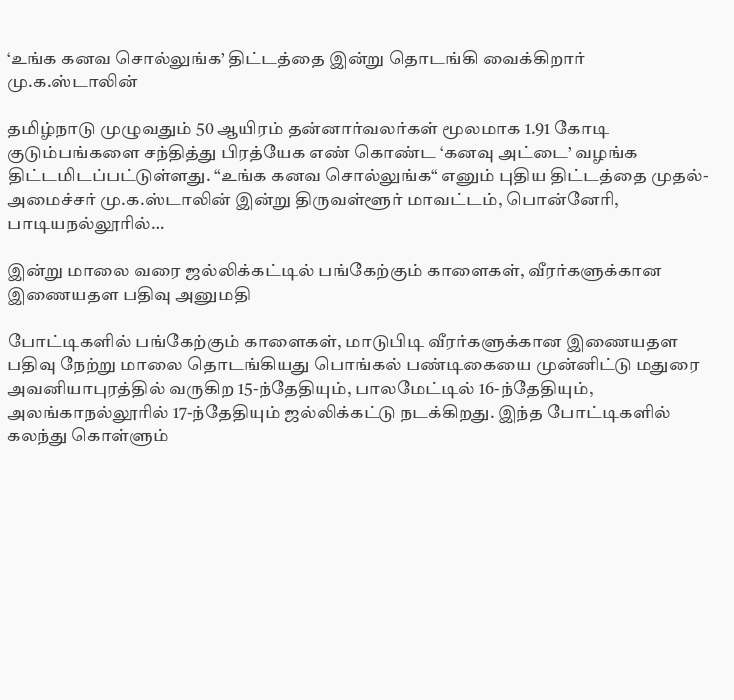‘உங்க கனவ சொல்லுங்க’ திட்டத்தை இன்று தொடங்கி வைக்கிறார் மு.க.ஸ்டாலின்

தமிழ்நாடு முழுவதும் 50 ஆயிரம் தன்னார்வலர்கள் மூலமாக 1.91 கோடி குடும்பங்களை சந்தித்து பிரத்யேக எண் கொண்ட ‘கனவு அட்டை’ வழங்க திட்டமிடப்பட்டுள்ளது. “உங்க கனவ சொல்லுங்க“ எனும் புதிய திட்டத்தை முதல்-அமைச்சர் மு.க.ஸ்டாலின் இன்று திருவள்ளூர் மாவட்டம், பொன்னேரி, பாடியநல்லூரில்…

இன்று மாலை வரை ஜல்லிக்கட்டில் பங்கேற்கும் காளைகள், வீரர்களுக்கான இணையதள பதிவு அனுமதி

போட்டிகளில் பங்கேற்கும் காளைகள், மாடுபிடி வீரர்களுக்கான இணையதள பதிவு நேற்று மாலை தொடங்கியது பொங்கல் பண்டிகையை முன்னிட்டு மதுரை அவனியாபுரத்தில் வருகிற 15-ந்தேதியும், பாலமேட்டில் 16-ந்தேதியும், அலங்காநல்லூரில் 17-ந்தேதியும் ஜல்லிக்கட்டு நடக்கிறது. இந்த போட்டிகளில் கலந்து கொள்ளும்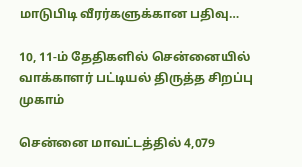மாடுபிடி வீரர்களுக்கான பதிவு…

10, 11-ம் தேதிகளில் சென்னையில் வாக்காளர் பட்டியல் திருத்த சிறப்பு முகாம்

சென்னை மாவட்டத்தில் 4,079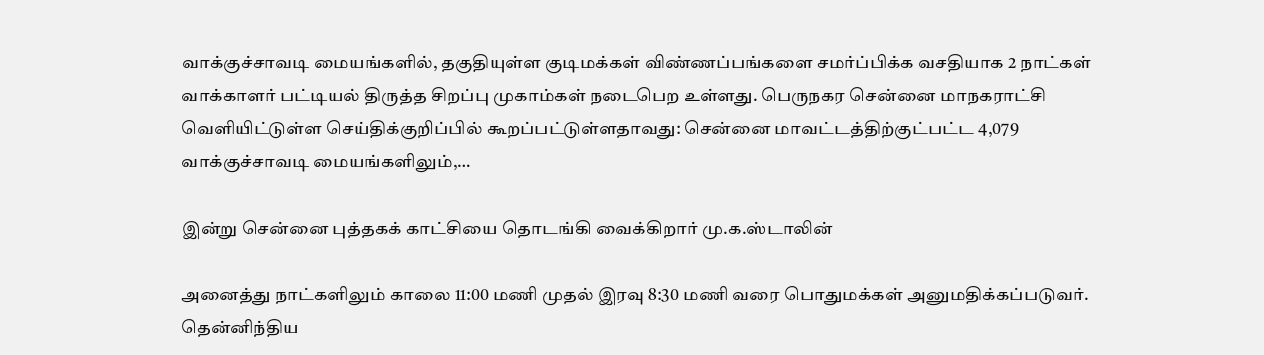வாக்குச்சாவடி மையங்களில், தகுதியுள்ள குடிமக்கள் விண்ணப்பங்களை சமர்ப்பிக்க வசதியாக 2 நாட்கள் வாக்காளர் பட்டியல் திருத்த சிறப்பு முகாம்கள் நடைபெற உள்ளது. பெருநகர சென்னை மாநகராட்சி வெளியிட்டுள்ள செய்திக்குறிப்பில் கூறப்பட்டுள்ளதாவது: சென்னை மாவட்டத்திற்குட்பட்ட 4,079 வாக்குச்சாவடி மையங்களிலும்,…

இன்று சென்னை புத்தகக் காட்சியை தொடங்கி வைக்கிறார் மு.க.ஸ்டாலின்

அனைத்து நாட்களிலும் காலை 11:00 மணி முதல் இரவு 8:30 மணி வரை பொதுமக்கள் அனுமதிக்கப்படுவர். தென்னிந்திய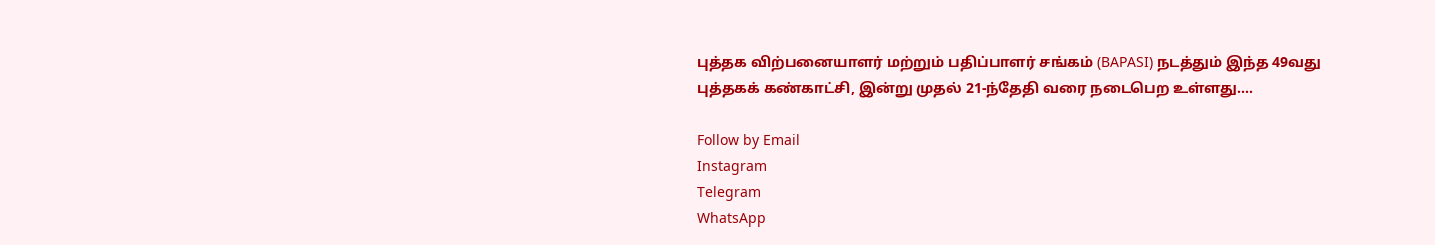புத்தக விற்பனையாளர் மற்றும் பதிப்பாளர் சங்கம் (BAPASI) நடத்தும் இந்த 49வது புத்தகக் கண்காட்சி, இன்று முதல் 21-ந்தேதி வரை நடைபெற உள்ளது.…

Follow by Email
Instagram
Telegram
WhatsApp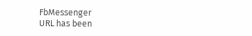FbMessenger
URL has been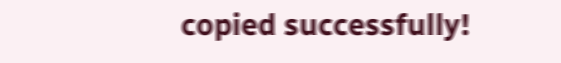copied successfully!